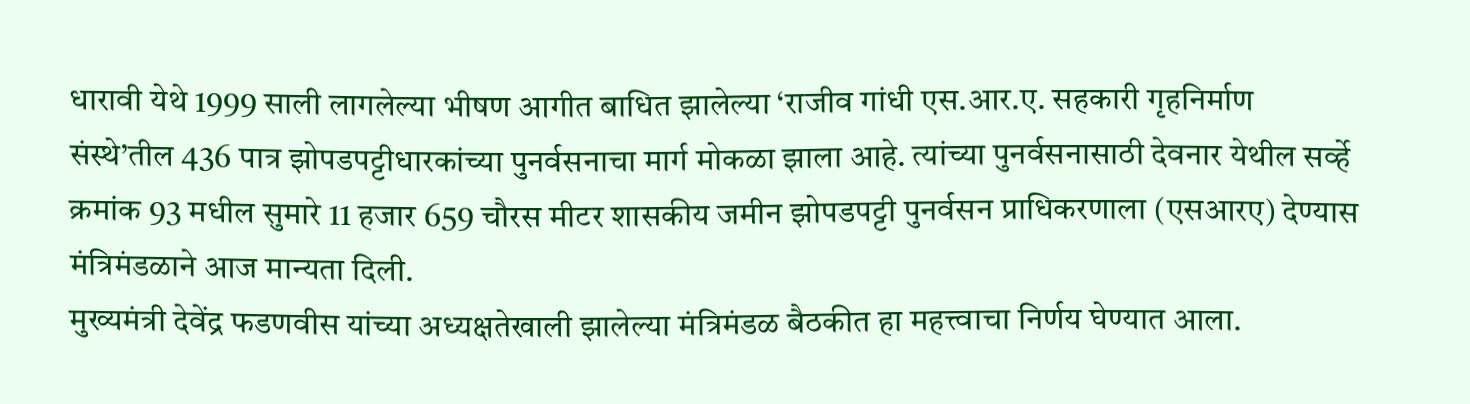धारावी येथे 1999 साली लागलेल्या भीषण आगीत बाधित झालेल्या ‘राजीव गांधी एस.आर.ए. सहकारी गृहनिर्माण संस्थे’तील 436 पात्र झोपडपट्टीधारकांच्या पुनर्वसनाचा मार्ग मोकळा झाला आहे. त्यांच्या पुनर्वसनासाठी देवनार येथील सर्व्हे क्रमांक 93 मधील सुमारे 11 हजार 659 चौरस मीटर शासकीय जमीन झोपडपट्टी पुनर्वसन प्राधिकरणाला (एसआरए) देण्यास मंत्रिमंडळाने आज मान्यता दिली.
मुख्यमंत्री देवेंद्र फडणवीस यांच्या अध्यक्षतेखाली झालेल्या मंत्रिमंडळ बैठकीत हा महत्त्वाचा निर्णय घेण्यात आला.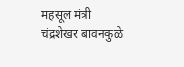महसूल मंत्री चंद्रशेखर बावनकुळे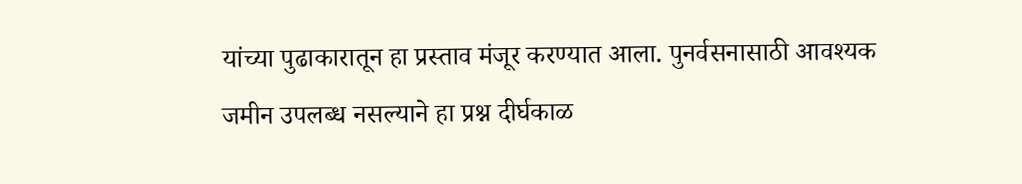यांच्या पुढाकारातून हा प्रस्ताव मंजूर करण्यात आला. पुनर्वसनासाठी आवश्यक जमीन उपलब्ध नसल्याने हा प्रश्न दीर्घकाळ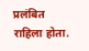प्रलंबित राहिला होता.